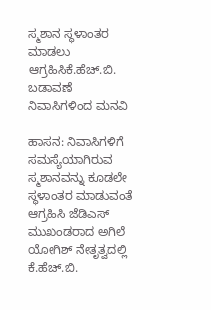ಸ್ಮಶಾನ ಸ್ಥಳಾಂತರ ಮಾಡಲು ಆಗ್ರಹಿಸಿಕೆ.ಹೆಚ್.ಬಿ. ಬಡಾವಣೆ ನಿವಾಸಿಗಳಿಂದ ಮನವಿ

ಹಾಸನ: ನಿವಾಸಿಗಳಿಗೆ ಸಮಸ್ಯೆಯಾಗಿರುವ ಸ್ಮಶಾನವನ್ನು ಕೂಡಲೇ ಸ್ಥಳಾಂತರ ಮಾಡುವಂತೆ ಆಗ್ರಹಿಸಿ ಜೆಡಿಎಸ್ ಮುಖಂಡರಾದ ಅಗಿಲೆ ಯೋಗಿಶ್ ನೇತೃತ್ವದಲ್ಲಿ ಕೆ.ಹೆಚ್.ಬಿ.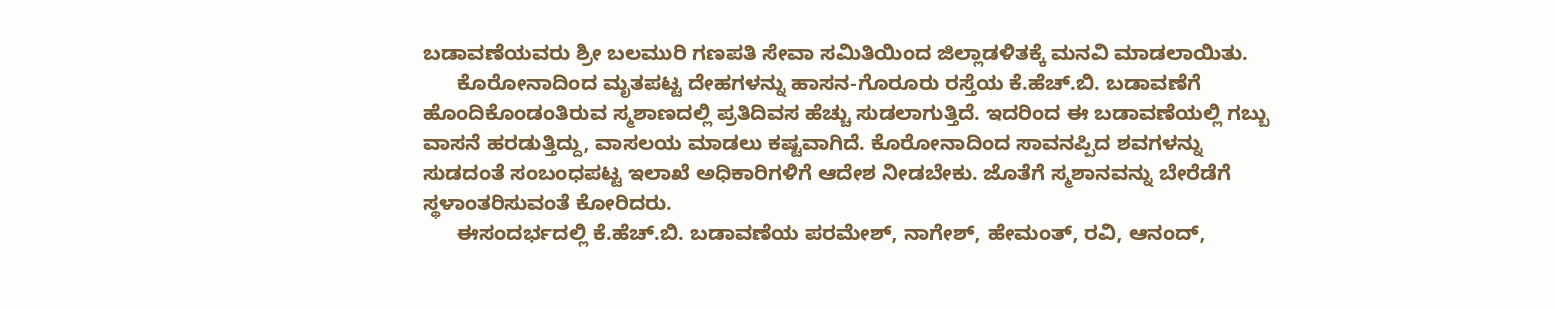ಬಡಾವಣೆಯವರು ಶ್ರೀ ಬಲಮುರಿ ಗಣಪತಿ ಸೇವಾ ಸಮಿತಿಯಿಂದ ಜಿಲ್ಲಾಡಳಿತಕ್ಕೆ ಮನವಿ ಮಾಡಲಾಯಿತು.
      ಕೊರೋನಾದಿಂದ ಮೃತಪಟ್ಟ ದೇಹಗಳನ್ನು ಹಾಸನ-ಗೊರೂರು ರಸ್ತೆಯ ಕೆ.ಹೆಚ್.ಬಿ. ಬಡಾವಣೆಗೆ ಹೊಂದಿಕೊಂಡಂತಿರುವ ಸ್ಮಶಾಣದಲ್ಲಿ ಪ್ರತಿದಿವಸ ಹೆಚ್ಚು ಸುಡಲಾಗುತ್ತಿದೆ. ಇದರಿಂದ ಈ ಬಡಾವಣೆಯಲ್ಲಿ ಗಬ್ಬು ವಾಸನೆ ಹರಡುತ್ತಿದ್ದು, ವಾಸಲಯ ಮಾಡಲು ಕಷ್ಟವಾಗಿದೆ. ಕೊರೋನಾದಿಂದ ಸಾವನಪ್ಪಿದ ಶವಗಳನ್ನು ಸುಡದಂತೆ ಸಂಬಂಧಪಟ್ಟ ಇಲಾಖೆ ಅಧಿಕಾರಿಗಳಿಗೆ ಆದೇಶ ನೀಡಬೇಕು. ಜೊತೆಗೆ ಸ್ಮಶಾನವನ್ನು ಬೇರೆಡೆಗೆ ಸ್ಥಳಾಂತರಿಸುವಂತೆ ಕೋರಿದರು.
      ಈಸಂದರ್ಭದಲ್ಲಿ ಕೆ.ಹೆಚ್.ಬಿ. ಬಡಾವಣೆಯ ಪರಮೇಶ್, ನಾಗೇಶ್, ಹೇಮಂತ್, ರವಿ, ಆನಂದ್,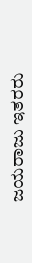ಜಯರಾಜು ಇತರರು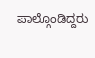ಪಾಲ್ಗೊಂಡಿದ್ದರು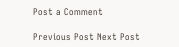Post a Comment

Previous Post Next Post